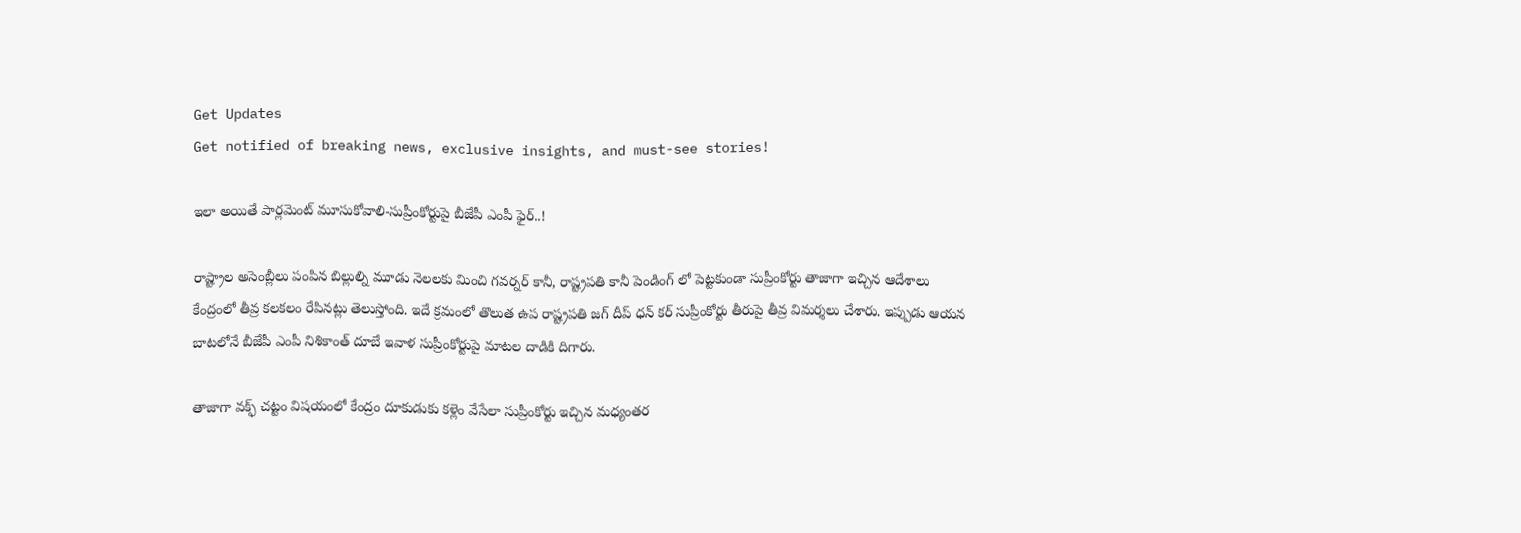Get Updates
Get notified of breaking news, exclusive insights, and must-see stories!

ఇలా అయితే పార్లమెంట్ మూసుకోవాలి-సుప్రీంకోర్టుపై బీజేపీ ఎంపీ ఫైర్..!

రాష్ట్రాల అసెంబ్లీలు పంపిన బిల్లుల్ని మూడు నెలలకు మించి గవర్నర్ కానీ, రాష్ట్రపతి కానీ పెండింగ్ లో పెట్టకుండా సుప్రీంకోర్టు తాజాగా ఇచ్చిన ఆదేశాలు కేంద్రంలో తీవ్ర కలకలం రేపినట్లు తెలుస్తోంది. ఇదే క్రమంలో తొలుత ఉప రాష్ట్రపతి జగ్ దీప్ ధన్ కర్ సుప్రీంకోర్టు తీరుపై తీవ్ర విమర్శలు చేశారు. ఇప్పుడు ఆయన బాటలోనే బీజేపీ ఎంపీ నిశికాంత్ దూబే ఇవాళ సుప్రీంకోర్టుపై మాటల దాడికి దిగారు.

తాజాగా వక్ఫ్ చట్టం విషయంలో కేంద్రం దూకుడుకు కళ్లెం వేసేలా సుప్రీంకోర్టు ఇచ్చిన మధ్యంతర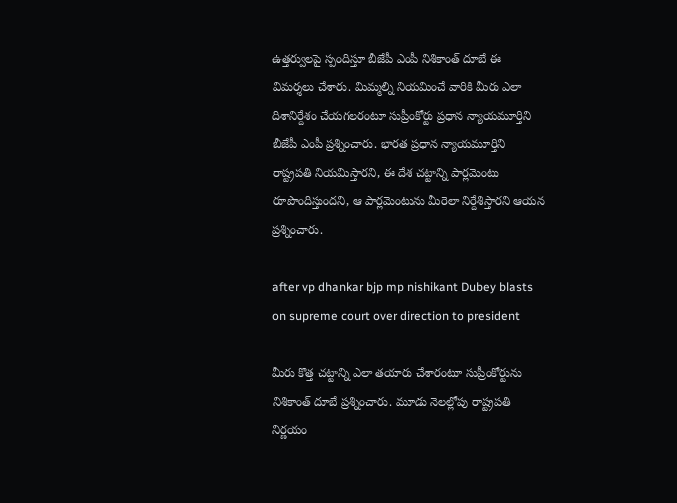ఉత్తర్వులపై స్పందిస్తూ బీజేపీ ఎంపీ నిశికాంత్ దూబే ఈ విమర్శలు చేశారు. మిమ్మల్ని నియమించే వారికి మీరు ఎలా దిశానిర్దేశం చేయగలరంటూ సుప్రీంకోర్టు ప్రధాన న్యాయమూర్తిని బీజేపీ ఎంపీ ప్రశ్నించారు. భారత ప్రధాన న్యాయమూర్తిని రాష్ట్రపతి నియమిస్తారని, ఈ దేశ చట్టాన్ని పార్లమెంటు రూపొందిస్తుందని, ఆ పార్లమెంటును మీరెలా నిర్దేశిస్తారని ఆయన ప్రశ్నించారు.

after vp dhankar bjp mp nishikant Dubey blasts on supreme court over direction to president

మీరు కొత్త చట్టాన్ని ఎలా తయారు చేశారంటూ సుప్రీంకోర్టును నిశికాంత్ దూబే ప్రశ్నించారు. మూడు నెలల్లోపు రాష్ట్రపతి నిర్ణయం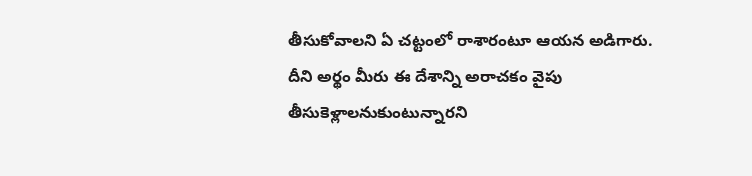తీసుకోవాలని ఏ చట్టంలో రాశారంటూ ఆయన అడిగారు. దీని అర్థం మీరు ఈ దేశాన్ని అరాచకం వైపు తీసుకెళ్లాలనుకుంటున్నారని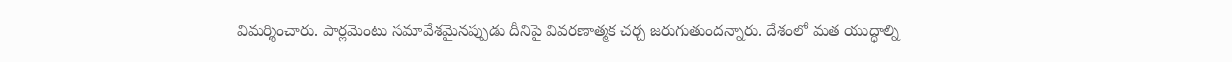విమర్శించారు. పార్లమెంటు సమావేశమైనప్పుడు దీనిపై వివరణాత్మక చర్చ జరుగుతుందన్నారు. దేశంలో మత యుద్ధాల్ని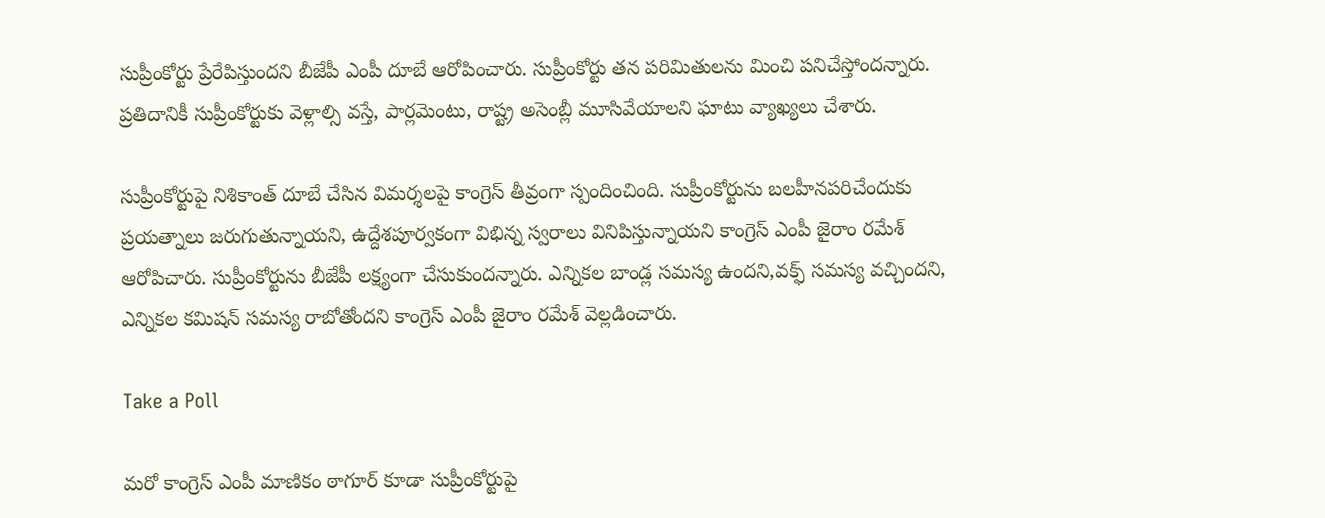సుప్రీంకోర్టు ప్రేరేపిస్తుందని బీజేపీ ఎంపీ దూబే ఆరోపించారు. సుప్రీంకోర్టు తన పరిమితులను మించి పనిచేస్తోందన్నారు. ప్రతిదానికీ సుప్రీంకోర్టుకు వెళ్లాల్సి వస్తే, పార్లమెంటు, రాష్ట్ర అసెంబ్లీ మూసివేయాలని ఘాటు వ్యాఖ్యలు చేశారు.

సుప్రీంకోర్టుపై నిశికాంత్ దూబే చేసిన విమర్శలపై కాంగ్రెస్ తీవ్రంగా స్పందించింది. సుప్రీంకోర్టును బలహీనపరిచేందుకు ప్రయత్నాలు జరుగుతున్నాయని, ఉద్దేశపూర్వకంగా విభిన్న స్వరాలు వినిపిస్తున్నాయని కాంగ్రెస్ ఎంపీ జైరాం రమేశ్ ఆరోపిచారు. సుప్రీంకోర్టును బీజేపీ లక్ష్యంగా చేసుకుందన్నారు. ఎన్నికల బాండ్ల సమస్య ఉందని,వక్ఫ్ సమస్య వచ్చిందని, ఎన్నికల కమిషన్ సమస్య రాబోతోందని కాంగ్రెస్ ఎంపీ జైరాం రమేశ్ వెల్లడించారు.

Take a Poll

మరో కాంగ్రెస్ ఎంపీ మాణికం ఠాగూర్ కూడా సుప్రీంకోర్టుపై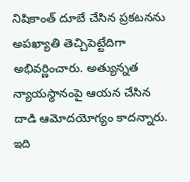నిషికాంత్ దూబే చేసిన ప్రకటనను అపఖ్యాతి తెచ్చిపెట్టేదిగా అభివర్ణించారు. అత్యున్నత న్యాయస్థానంపై ఆయన చేసిన దాడి ఆమోదయోగ్యం కాదన్నారు. ఇది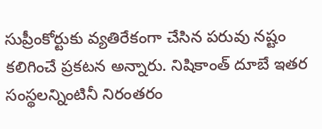సుప్రీంకోర్టుకు వ్యతిరేకంగా చేసిన పరువు నష్టం కలిగించే ప్రకటన అన్నారు. నిషికాంత్ దూబే ఇతర సంస్థలన్నింటినీ నిరంతరం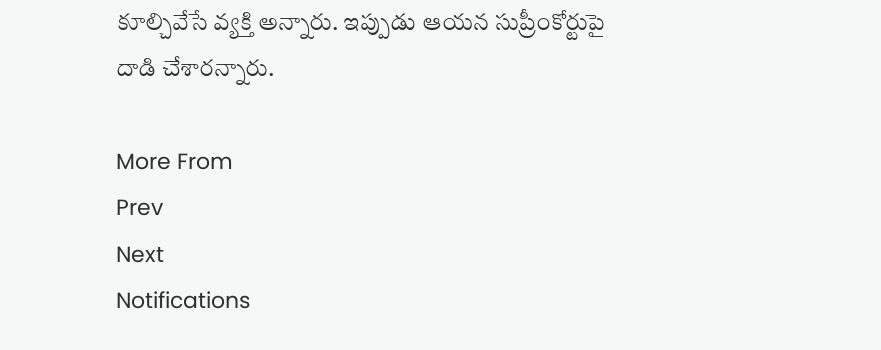కూల్చివేసే వ్యక్తి అన్నారు. ఇప్పుడు ఆయన సుప్రీంకోర్టుపై దాడి చేశారన్నారు.

More From
Prev
Next
Notifications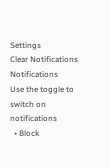Settings
Clear Notifications
Notifications
Use the toggle to switch on notifications
  • Block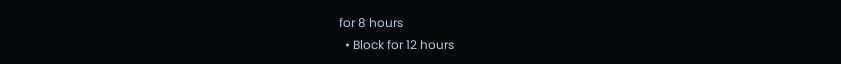for 8 hours
  • Block for 12 hours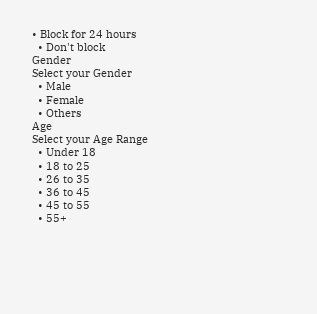• Block for 24 hours
  • Don't block
Gender
Select your Gender
  • Male
  • Female
  • Others
Age
Select your Age Range
  • Under 18
  • 18 to 25
  • 26 to 35
  • 36 to 45
  • 45 to 55
  • 55+